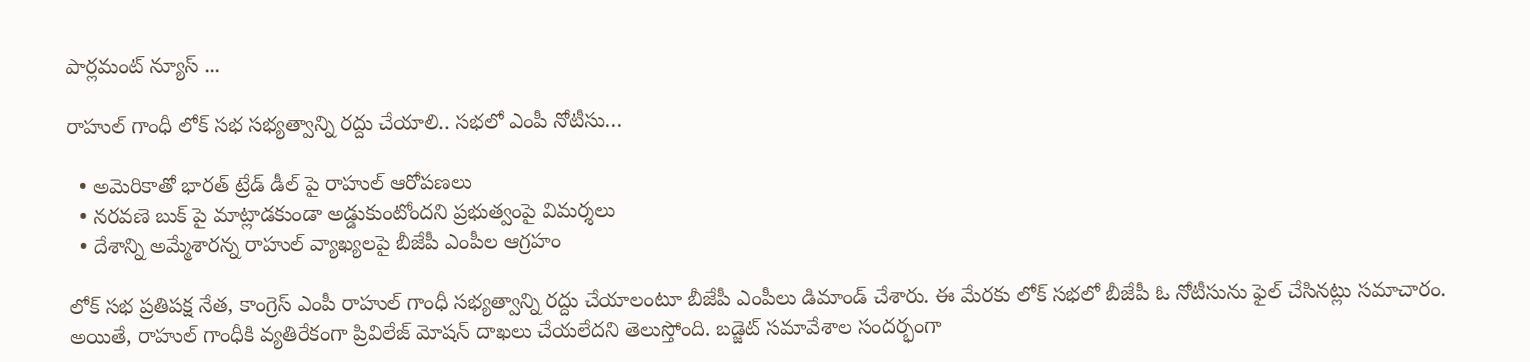పార్లమంట్ న్యూస్ ...

రాహుల్ గాంధీ లోక్ సభ సభ్యత్వాన్ని రద్దు చేయాలి.. సభలో ఎంపీ నోటీసు…

  • అమెరికాతో భారత్ ట్రేడ్ డీల్ పై రాహుల్ ఆరోపణలు
  • నరవణె బుక్ పై మాట్లాడకుండా అడ్డుకుంటోందని ప్రభుత్వంపై విమర్శలు
  • దేశాన్ని అమ్మేశారన్న రాహుల్ వ్యాఖ్యలపై బీజేపీ ఎంపీల ఆగ్రహం

లోక్ సభ ప్రతిపక్ష నేత, కాంగ్రెస్ ఎంపీ రాహుల్ గాంధీ సభ్యత్వాన్ని రద్దు చేయాలంటూ బీజేపీ ఎంపీలు డిమాండ్ చేశారు. ఈ మేరకు లోక్ సభలో బీజేపీ ఓ నోటీసును ఫైల్ చేసినట్లు సమాచారం. అయితే, రాహుల్ గాంధీకి వ్యతిరేకంగా ప్రివిలేజ్ మోషన్ దాఖలు చేయలేదని తెలుస్తోంది. బడ్జెట్ సమావేశాల సందర్భంగా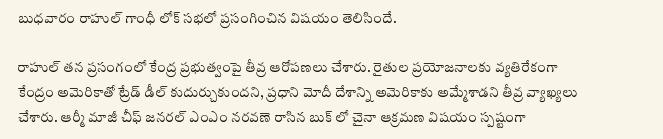బుధవారం రాహుల్ గాంధీ లోక్ సభలో ప్రసంగించిన విషయం తెలిసిందే.

రాహుల్ తన ప్రసంగంలో కేంద్ర ప్రభుత్వంపై తీవ్ర ఆరోపణలు చేశారు. రైతుల ప్రయోజనాలకు వ్యతిరేకంగా కేంద్రం అమెరికాతో ట్రేడ్ డీల్ కుదుర్చుకుందని, ప్రధాని మోదీ దేశాన్ని అమెరికాకు అమ్మేశాడని తీవ్ర వ్యాఖ్యలు చేశారు. ఆర్మీ మాజీ చీఫ్ జనరల్ ఎంఎం నరవణె రాసిన బుక్ లో చైనా ఆక్రమణ విషయం స్పష్టంగా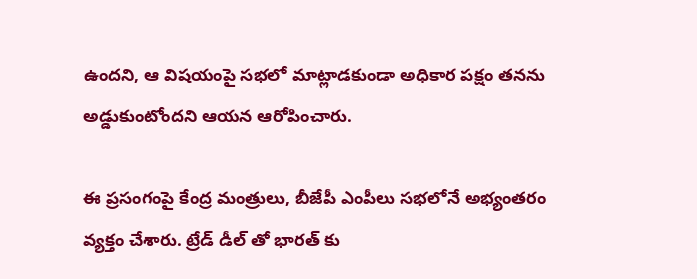ఉందని, ఆ విషయంపై సభలో మాట్లాడకుండా అధికార పక్షం తనను అడ్డుకుంటోందని ఆయన ఆరోపించారు.

ఈ ప్రసంగంపై కేంద్ర మంత్రులు, బీజేపీ ఎంపీలు సభలోనే అభ్యంతరం వ్యక్తం చేశారు. ట్రేడ్ డీల్ తో భారత్ కు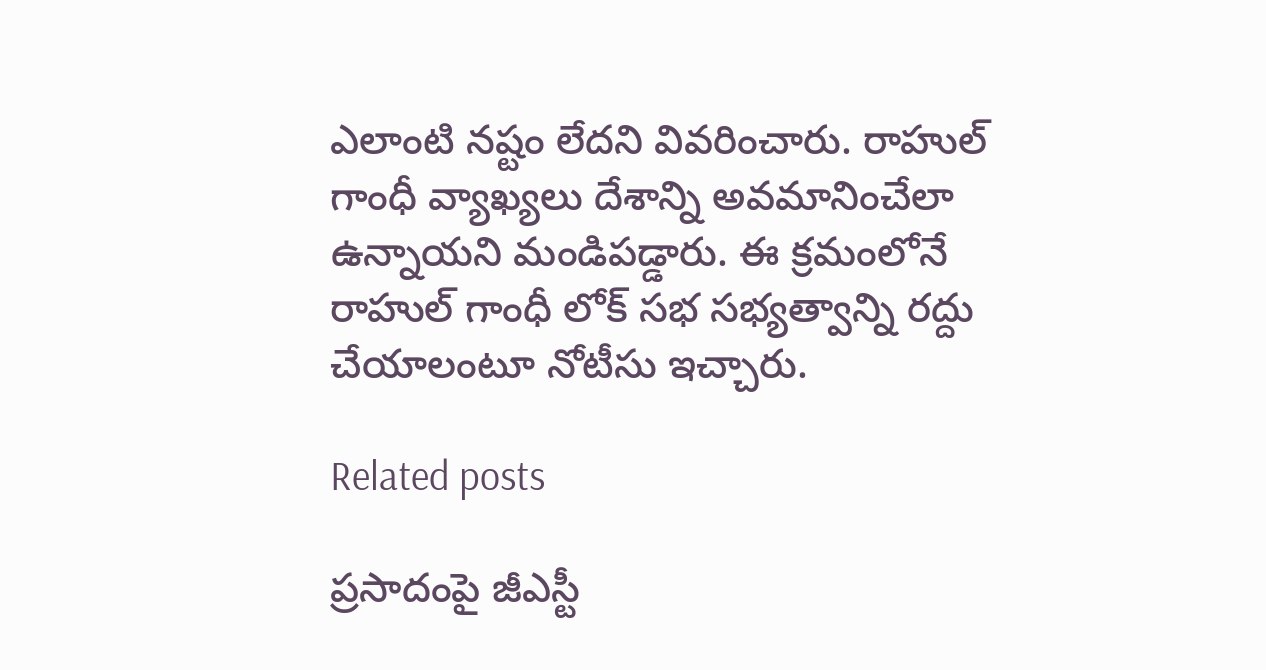ఎలాంటి నష్టం లేదని వివరించారు. రాహుల్ గాంధీ వ్యాఖ్యలు దేశాన్ని అవమానించేలా ఉన్నాయని మండిపడ్డారు. ఈ క్రమంలోనే రాహుల్ గాంధీ లోక్ సభ సభ్యత్వాన్ని రద్దు చేయాలంటూ నోటీసు ఇచ్చారు.

Related posts

ప్రసాదంపై జీఎస్టీ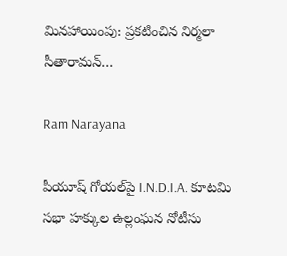మినహాయింపు: ప్రకటించిన నిర్మలా సీతారామన్…

Ram Narayana

పీయూష్ గోయల్‌పై I.N.D.I.A. కూటమి సభా హక్కుల ఉల్లంఘన నోటీసు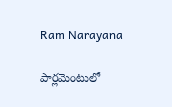Ram Narayana

పార్లమెంటులో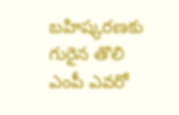బహిష్కరణకు గురైన తొలి ఎంపీ ఎవరో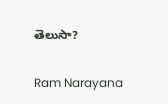తెలుసా?

Ram Narayana